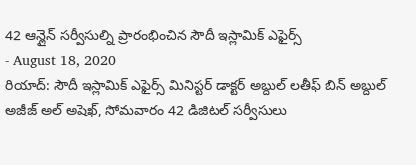42 ఆన్లైన్ సర్వీసుల్ని ప్రారంభించిన సౌదీ ఇస్లామిక్ ఎఫైర్స్
- August 18, 2020
రియాద్: సౌదీ ఇస్లామిక్ ఎఫైర్స్ మినిస్టర్ డాక్టర్ అబ్దుల్ లతీఫ్ బిన్ అబ్దుల్ అజీజ్ అల్ అషెఖ్, సోమవారం 42 డిజిటల్ సర్వీసులు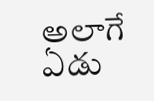అలాగే ఏడు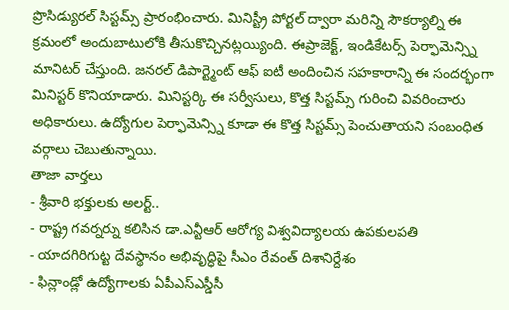ప్రొసిడ్యురల్ సిస్టమ్స్ ప్రారంభించారు. మినిస్ట్రీ పోర్టల్ ద్వారా మరిన్ని సౌకర్యాల్ని ఈ క్రమంలో అందుబాటులోకి తీసుకొచ్చినట్లయ్యింది. ఈప్రాజెక్ట్, ఇండికేటర్స్ పెర్ఫామెన్స్ని మానిటర్ చేస్తుంది. జనరల్ డిపార్ట్మెంట్ ఆఫ్ ఐటీ అందించిన సహకారాన్ని ఈ సందర్భంగా మినిస్టర్ కొనియాడారు. మినిస్టర్కి ఈ సర్వీసులు, కొత్త సిస్టమ్స్ గురించి వివరించారు అధికారులు. ఉద్యోగుల పెర్ఫామెన్స్ని కూడా ఈ కొత్త సిస్టమ్స్ పెంచుతాయని సంబంధిత వర్గాలు చెబుతున్నాయి.
తాజా వార్తలు
- శ్రీవారి భక్తులకు అలర్ట్..
- రాష్ట్ర గవర్నర్ను కలిసిన డా.ఎన్టీఆర్ ఆరోగ్య విశ్వవిద్యాలయ ఉపకులపతి
- యాదగిరిగుట్ట దేవస్థానం అభివృద్ధిపై సీఎం రేవంత్ దిశానిర్దేశం
- ఫిన్లాండ్లో ఉద్యోగాలకు ఏపీఎస్ఎస్డీసీ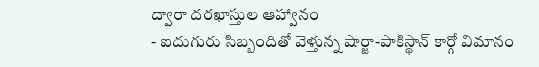ద్వారా దరఖాస్తుల ఆహ్వానం
- ఐదుగురు సిబ్బందితో వెళ్తున్న షార్జా-పాకిస్థాన్ కార్గో విమానం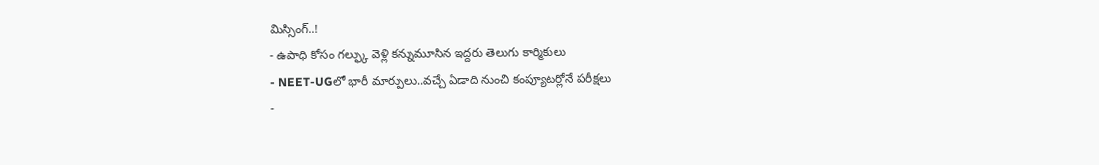మిస్సింగ్..!
- ఉపాధి కోసం గల్ఫ్కు వెళ్లి కన్నుమూసిన ఇద్దరు తెలుగు కార్మికులు
- NEET-UGలో భారీ మార్పులు..వచ్చే ఏడాది నుంచి కంప్యూటర్లోనే పరీక్షలు
-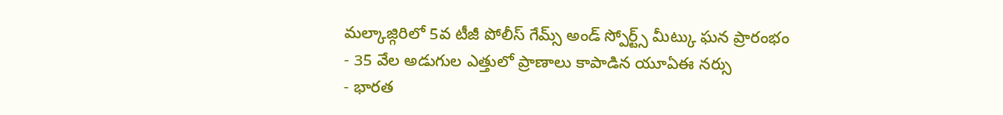మల్కాజ్గిరిలో 5వ టీజీ పోలీస్ గేమ్స్ అండ్ స్పోర్ట్స్ మీట్కు ఘన ప్రారంభం
- 35 వేల అడుగుల ఎత్తులో ప్రాణాలు కాపాడిన యూఏఈ నర్సు
- భారత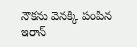నౌకను వెనక్కి పంపిన ఇరాన్